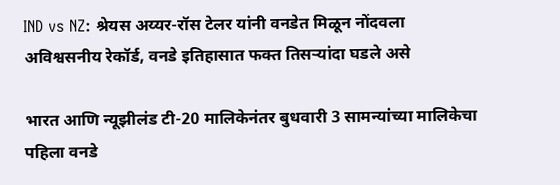IND vs NZ: श्रेयस अय्यर-रॉस टेलर यांनी वनडेत मिळून नोंदवला अविश्वसनीय रेकॉर्ड, वनडे इतिहासात फक्त तिसऱ्यांदा घडले असे

भारत आणि न्यूझीलंड टी-20 मालिकेनंतर बुधवारी 3 सामन्यांच्या मालिकेचा पहिला वनडे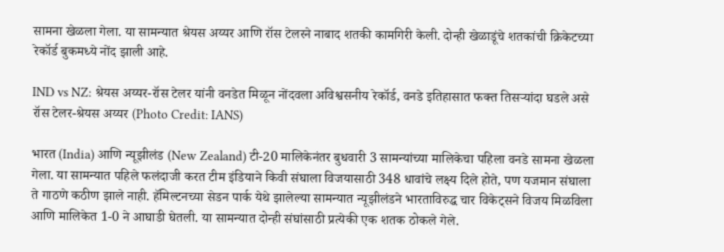सामना खेळला गेला. या सामन्यात श्रेयस अय्यर आणि रॉस टेलरने नाबाद शतकी कामगिरी केली. दोन्ही खेळाडूंचे शतकांची क्रिकेटच्या रेकॉर्ड बुकमध्ये नोंद झाली आहे.

IND vs NZ: श्रेयस अय्यर-रॉस टेलर यांनी वनडेत मिळून नोंदवला अविश्वसनीय रेकॉर्ड, वनडे इतिहासात फक्त तिसऱ्यांदा घडले असे
रॉस टेलर-श्रेयस अय्यर (Photo Credit: IANS)

भारत (India) आणि न्यूझीलंड (New Zealand) टी-20 मालिकेनंतर बुधवारी 3 सामन्यांच्या मालिकेचा पहिला वनडे सामना खेळला गेला. या सामन्यात पहिले फलंदाजी करत टीम इंडियाने किवी संघाला विजयासाठी 348 धावांचे लक्ष्य दिले होते, पण यजमान संघाला ते गाठणे कठीण झाले नाही. हॅमिल्टनच्या सेडन पार्क येथे झालेल्या सामन्यात न्यूझीलंडने भारताविरुद्ध चार विकेट्सने विजय मिळविला आणि मालिकेत 1-0 ने आघाडी घेतली. या सामन्यात दोन्ही संघांसाठी प्रत्येकी एक शतक ठोकले गेले.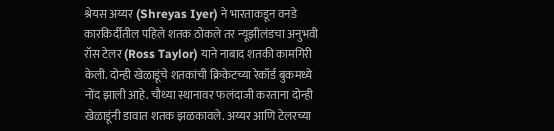श्रेयस अय्यर (Shreyas Iyer) ने भारताकडून वनडे कारकिर्दीतील पहिले शतक ठोकले तर न्यूझीलंडचा अनुभवी रॉस टेलर (Ross Taylor) याने नाबाद शतकी कामगिरी केली. दोन्ही खेळाडूंचे शतकांची क्रिकेटच्या रेकॉर्ड बुकमध्ये नोंद झाली आहे. चौथ्या स्थानावर फलंदाजी करताना दोन्ही खेळाडूंनी डावात शतक झळकावले. अय्यर आणि टेलरच्या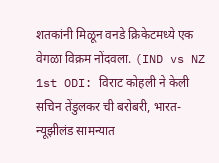शतकांनी मिळून वनडे क्रिकेटमध्ये एक वेगळा विक्रम नोंदवला. (IND vs NZ 1st ODI: विराट कोहली ने केली सचिन तेंडुलकर ची बरोबरी, भारत-न्यूझीलंड सामन्यात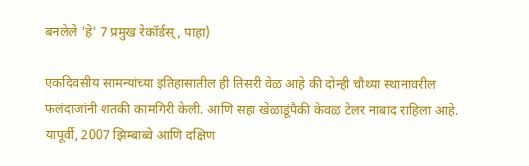बनलेले 'हे' 7 प्रमुख रेकॉर्डस्, पाहा)

एकदिवसीय सामन्यांच्या इतिहासातील ही तिसरी वेळ आहे की दोन्ही चौथ्या स्थानावरील फलंदाजांनी शतकी कामगिरी केली. आणि सहा खेळाडूंपैकी केवळ टेलर नाबाद राहिला आहे. यापूर्वी, 2007 झिम्बाब्वे आणि दक्षिण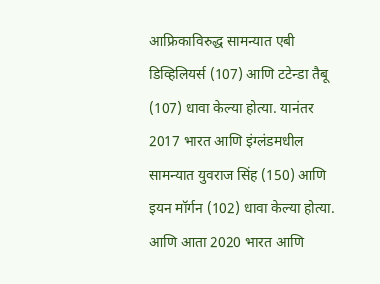आफ्रिकाविरुद्ध सामन्यात एबी डिव्हिलियर्स (107) आणि टटेन्डा तैबू (107) धावा केल्या होत्या. यानंतर 2017 भारत आणि इंग्लंडमधील सामन्यात युवराज सिंह (150) आणि इयन मॉर्गन (102) धावा केल्या होत्या. आणि आता 2020 भारत आणि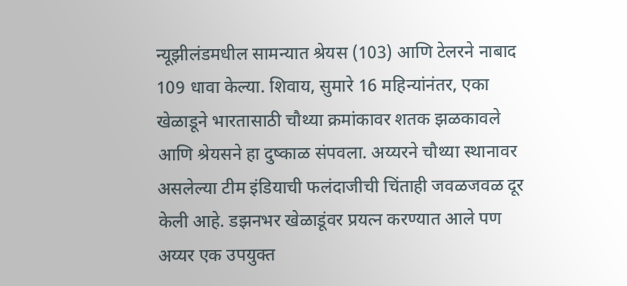न्यूझीलंडमधील सामन्यात श्रेयस (103) आणि टेलरने नाबाद 109 धावा केल्या. शिवाय, सुमारे 16 महिन्यांनंतर, एका खेळाडूने भारतासाठी चौथ्या क्रमांकावर शतक झळकावले आणि श्रेयसने हा दुष्काळ संपवला. अय्यरने चौथ्या स्थानावर असलेल्या टीम इंडियाची फलंदाजीची चिंताही जवळजवळ दूर केली आहे. डझनभर खेळाडूंवर प्रयत्न करण्यात आले पण अय्यर एक उपयुक्त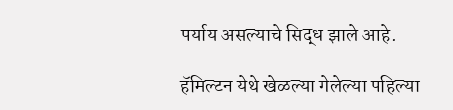पर्याय असल्याचे सिद्ध झाले आहे.

हॅमिल्टन येथे खेळल्या गेलेल्या पहिल्या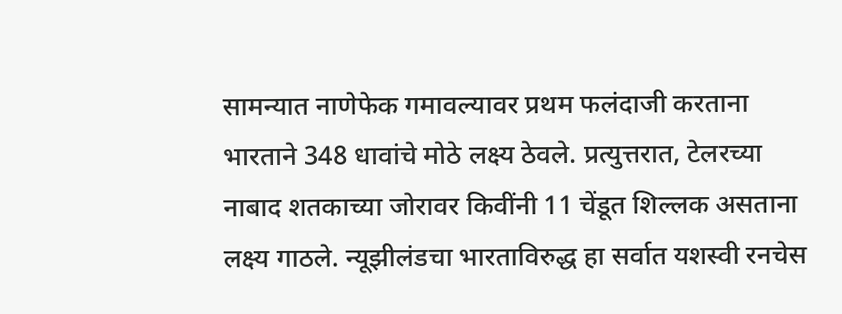सामन्यात नाणेफेक गमावल्यावर प्रथम फलंदाजी करताना भारताने 348 धावांचे मोठे लक्ष्य ठेवले. प्रत्युत्तरात, टेलरच्या नाबाद शतकाच्या जोरावर किवींनी 11 चेंडूत शिल्लक असताना लक्ष्य गाठले. न्यूझीलंडचा भारताविरुद्ध हा सर्वात यशस्वी रनचेस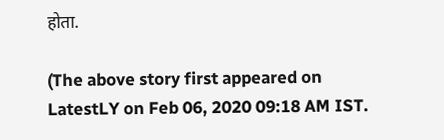होता.

(The above story first appeared on LatestLY on Feb 06, 2020 09:18 AM IST.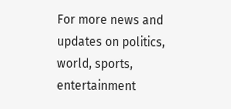For more news and updates on politics, world, sports, entertainment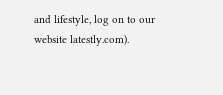and lifestyle, log on to our website latestly.com).